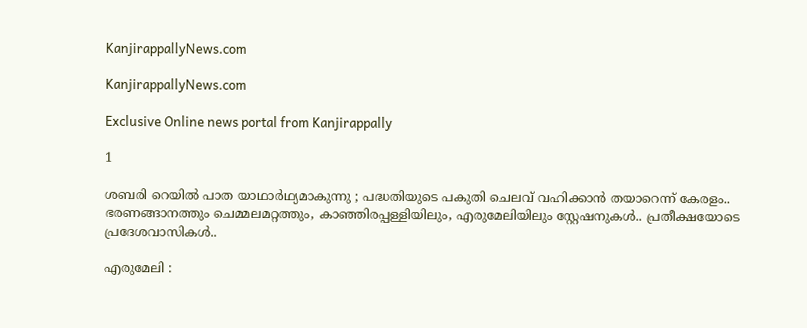KanjirappallyNews.com

KanjirappallyNews.com

Exclusive Online news portal from Kanjirappally

1

ശബരി റെയിൽ പാത യാഥാർഥ്യമാകുന്നു ; പദ്ധതിയുടെ പകുതി ചെലവ് വഹിക്കാൻ തയാറെന്ന് കേരളം.. ഭരണങ്ങാനത്തും ചെമ്മലമറ്റത്തും, കാഞ്ഞിരപ്പള്ളിയിലും, എരുമേലിയിലും സ്റ്റേഷനുകൾ.. പ്രതീക്ഷയോടെ പ്രദേശവാസികൾ..

എരുമേലി :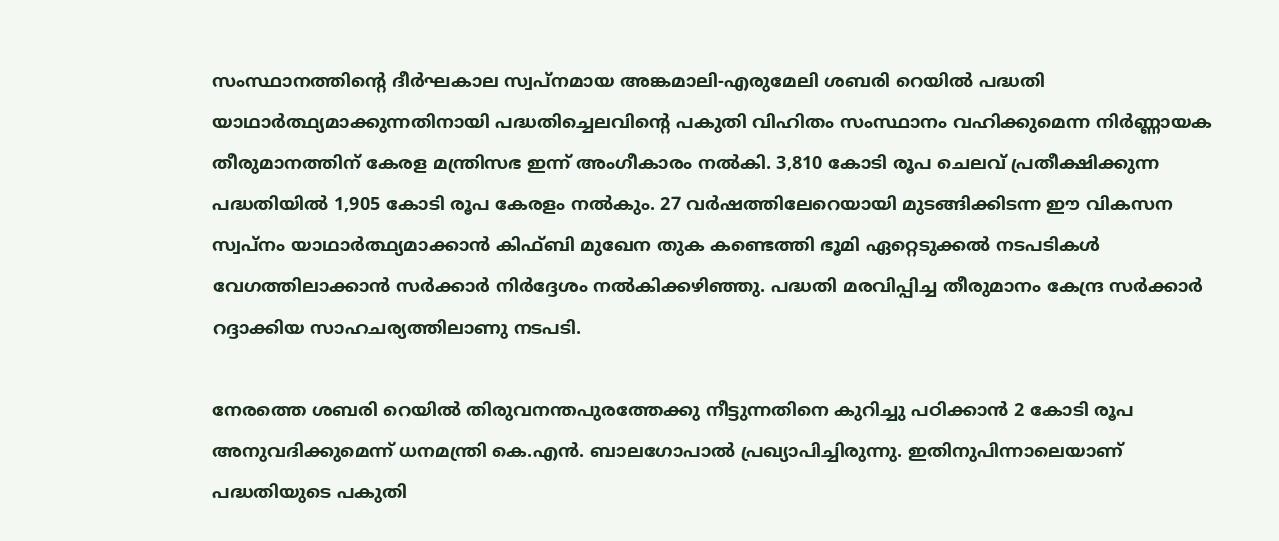സംസ്ഥാനത്തിന്റെ ദീർഘകാല സ്വപ്നമായ അങ്കമാലി-എരുമേലി ശബരി റെയിൽ പദ്ധതി യാഥാർത്ഥ്യമാക്കുന്നതിനായി പദ്ധതിച്ചെലവിന്റെ പകുതി വിഹിതം സംസ്ഥാനം വഹിക്കുമെന്ന നിർണ്ണായക തീരുമാനത്തിന് കേരള മന്ത്രിസഭ ഇന്ന് അംഗീകാരം നൽകി. 3,810 കോടി രൂപ ചെലവ് പ്രതീക്ഷിക്കുന്ന പദ്ധതിയിൽ 1,905 കോടി രൂപ കേരളം നൽകും. 27 വർഷത്തിലേറെയായി മുടങ്ങിക്കിടന്ന ഈ വികസന സ്വപ്നം യാഥാർത്ഥ്യമാക്കാൻ കിഫ്ബി മുഖേന തുക കണ്ടെത്തി ഭൂമി ഏറ്റെടുക്കൽ നടപടികൾ വേഗത്തിലാക്കാൻ സർക്കാർ നിർദ്ദേശം നൽകിക്കഴിഞ്ഞു. പദ്ധതി മരവിപ്പിച്ച തീരുമാനം കേന്ദ്ര സർക്കാർ റദ്ദാക്കിയ സാഹചര്യത്തിലാണു നടപടി.

നേരത്തെ ശബരി റെയിൽ തിരുവനന്തപുരത്തേക്കു നീട്ടുന്നതിനെ കുറിച്ചു പഠിക്കാൻ 2 കോടി രൂപ അനുവദിക്കുമെന്ന് ധനമന്ത്രി കെ.എൻ. ബാലഗോപാൽ പ്രഖ്യാപിച്ചിരുന്നു. ഇതിനുപിന്നാലെയാണ് പദ്ധതിയുടെ പകുതി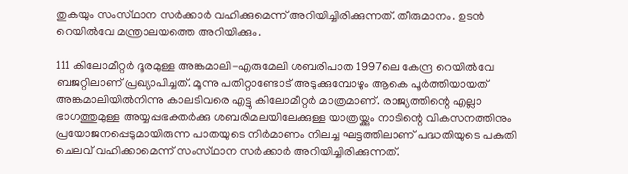തുകയും സംസ്‌ഥാന സർക്കാർ വഹിക്കുമെന്ന് അറിയിച്ചിരിക്കുന്നത്. തീരുമാനം. ഉടൻ റെയിൽവേ മന്ത്രാലയത്തെ അറിയിക്കും.

111 കിലോമീറ്റർ ദൂരമുള്ള അങ്കമാലി-എരുമേലി ശബരിപാത 1997ലെ കേന്ദ്ര റെയിൽവേ ബജറ്റിലാണ് പ്രഖ്യാപിച്ചത്. മൂന്നു പതിറ്റാണ്ടോട് അടുക്കുമ്പോഴും ആകെ പൂർത്തിയായത് അങ്കമാലിയിൽനിന്നു കാലടിവരെ എട്ടു കിലോമീറ്റർ മാത്രമാണ്. രാജ്യത്തിന്റെ എല്ലാ ഭാഗത്തുമുള്ള അയ്യപ്പഭക്തർക്കു ശബരിമലയിലേക്കുള്ള യാത്രയ്ക്കും നാടിന്റെ വികസനത്തിനും പ്രയോജനപ്പെടുമായിരുന്ന പാതയുടെ നിർമാണം നിലച്ച ഘട്ടത്തിലാണ് പദ്ധതിയുടെ പകുതി ചെലവ് വഹിക്കാമെന്ന് സംസ്‌ഥാന സർക്കാർ അറിയിച്ചിരിക്കുന്നത്.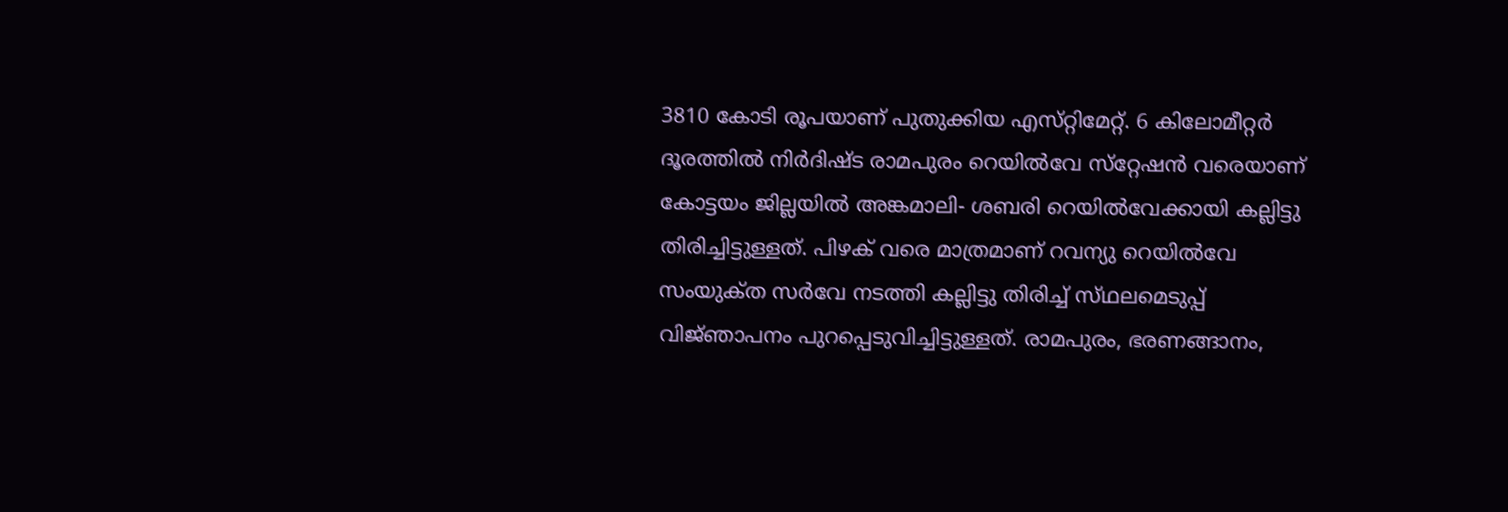3810 കോടി രൂപയാണ് പുതുക്കിയ എസ്‌റ്റിമേറ്റ്. 6 കിലോമീറ്റർ ദൂരത്തിൽ നിർദിഷ്ട രാമപുരം റെയിൽവേ സ്‌റ്റേഷൻ വരെയാണ് കോട്ടയം ജില്ലയിൽ അങ്കമാലി- ശബരി റെയിൽവേക്കായി കല്ലിട്ടു തിരിച്ചിട്ടുള്ളത്. പിഴക് വരെ മാത്രമാണ് റവന്യു റെയിൽവേ സംയുക്‌ത സർവേ നടത്തി കല്ലിട്ടു തിരിച്ച് സ്‌ഥലമെടുപ്പ് വിജ്‌ഞാപനം പുറപ്പെടുവിച്ചിട്ടുള്ളത്. രാമപുരം, ഭരണങ്ങാനം,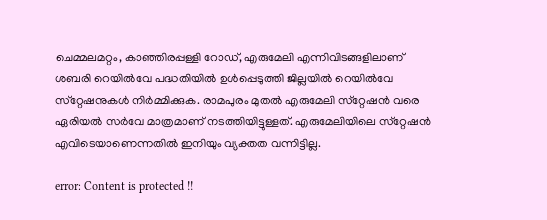ചെമ്മലമറ്റം, കാഞ്ഞിരപ്പള്ളി റോഡ്, എരുമേലി എന്നിവിടങ്ങളിലാണ് ശബരി റെയിൽവേ പദ്ധതിയിൽ ഉൾപ്പെടുത്തി ജില്ലയിൽ റെയിൽവേ സ്‌റ്റേഷനുകൾ നിർമ്മിക്കുക. രാമപുരം മുതൽ എരുമേലി സ്‌റ്റേഷൻ വരെ ഏരിയൽ സർവേ മാത്രമാണ് നടത്തിയിട്ടുള്ളത്. എരുമേലിയിലെ സ്‌റ്റേഷൻ എവിടെയാണെന്നതിൽ ഇനിയും വ്യക്തത വന്നിട്ടില്ല.

error: Content is protected !!